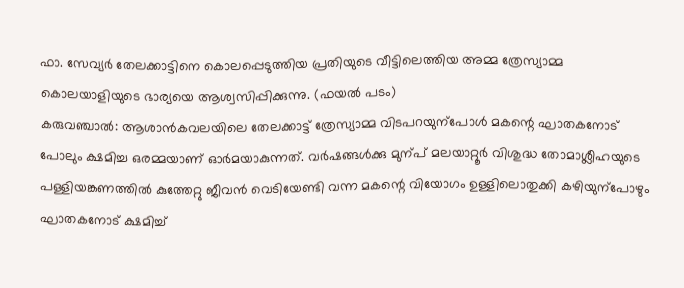ഫാ. സേവ്യർ തേലക്കാട്ടിനെ കൊലപ്പെടുത്തിയ പ്രതിയുടെ വീട്ടിലെത്തിയ അമ്മ ത്രേസ്യാമ്മ കൊലയാളിയുടെ ഭാര്യയെ ആശ്വസിപ്പിക്കുന്നു. (ഫയൽ പടം)
കരുവഞ്ചാൽ: ആശാൻകവലയിലെ തേലക്കാട്ട് ത്രേസ്യാമ്മ വിടപറയുന്പോൾ മകന്റെ ഘാതകനോട് പോലും ക്ഷമിച്ച ഒരമ്മയാണ് ഓർമയാകുന്നത്. വർഷങ്ങൾക്കു മുന്പ് മലയാറ്റൂർ വിശുദ്ധ തോമാശ്ലീഹയുടെ പള്ളിയങ്കണത്തിൽ കുത്തേറ്റു ജീവൻ വെടിയേണ്ടി വന്ന മകന്റെ വിയോഗം ഉള്ളിലൊതുക്കി കഴിയുന്പോഴും ഘാതകനോട് ക്ഷമിച്ച്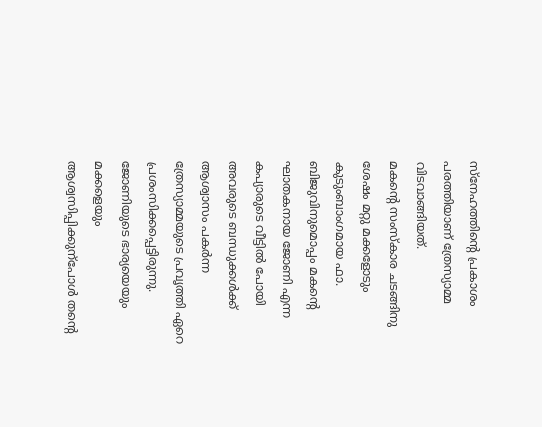സ്നേഹത്തിന്റെ പ്രകാശം പരത്തിയാണ് ത്രേസ്യാമ്മ വിടവാങ്ങിയത്.
മകന്റെ സംസ്കാര ചടങ്ങിനു ശേഷം മറ്റു മക്കളോടും കുടുംബാംഗമായ ഫാ. ബിജുവിനുമൊപ്പം മകന്റെ ഘാതകനായ ജോണി എന്ന കപ്യാരുടെ വീട്ടിൽ പോയി അവരുടെ ബന്ധുക്കൾക്ക് ആശ്വാസം പകർന്ന ത്രേസ്യാമ്മയുടെ പ്രവൃത്തി ഏറെ പ്രശംസിക്കപ്പെട്ടിരുന്നു. ജോണിയുടെ ഭാര്യയെയും മക്കളെയും ആശ്വസിപ്പിക്കുന്പോൾ തന്റെ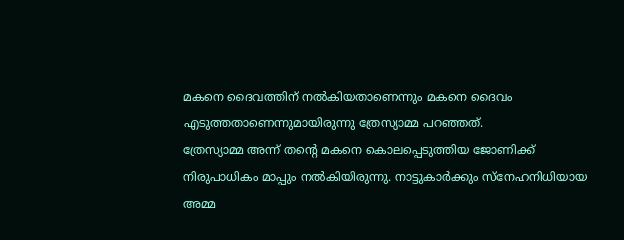മകനെ ദൈവത്തിന് നൽകിയതാണെന്നും മകനെ ദൈവം എടുത്തതാണെന്നുമായിരുന്നു ത്രേസ്യാമ്മ പറഞ്ഞത്.
ത്രേസ്യാമ്മ അന്ന് തന്റെ മകനെ കൊലപ്പെടുത്തിയ ജോണിക്ക് നിരുപാധികം മാപ്പും നൽകിയിരുന്നു. നാട്ടുകാർക്കും സ്നേഹനിധിയായ അമ്മ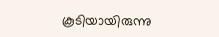കൂടിയായിരുന്നു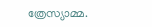ത്രേസ്യാമ്മ.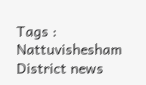Tags : Nattuvishesham District news